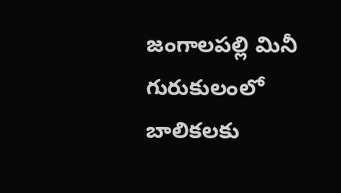జంగాలపల్లి మినీ గురుకులంలో బాలికలకు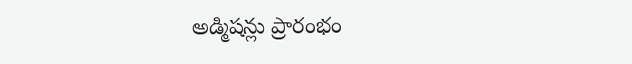అడ్మిషన్లు ప్రారంభం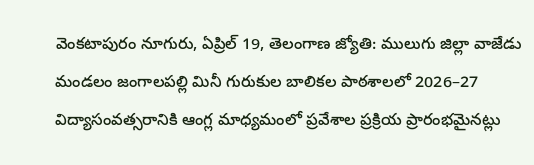వెంకటాపురం నూగురు, ఏప్రిల్ 19, తెలంగాణ జ్యోతి: ములుగు జిల్లా వాజేడు మండలం జంగాలపల్లి మినీ గురుకుల బాలికల పాఠశాలలో 2026–27 విద్యాసంవత్సరానికి ఆంగ్ల మాధ్యమంలో ప్రవేశాల ప్రక్రియ ప్రారంభమైనట్లు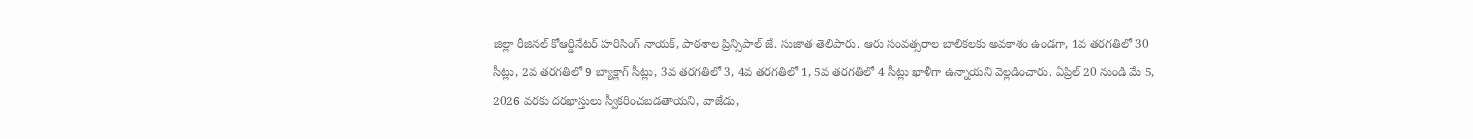జిల్లా రీజినల్ కోఆర్డినేటర్ హరిసింగ్ నాయక్, పాఠశాల ప్రిన్సిపాల్ జే. సుజాత తెలిపారు. ఆరు సంవత్సరాల బాలికలకు అవకాశం ఉండగా, 1వ తరగతిలో 30 సీట్లు, 2వ తరగతిలో 9 బ్యాక్లాగ్ సీట్లు, 3వ తరగతిలో 3, 4వ తరగతిలో 1, 5వ తరగతిలో 4 సీట్లు ఖాళీగా ఉన్నాయని వెల్లడించారు. ఏప్రిల్ 20 నుండి మే 5, 2026 వరకు దరఖాస్తులు స్వీకరించబడతాయని, వాజేడు,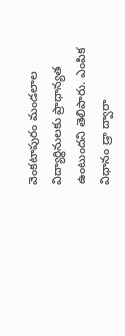వెంకటాపురం మండలాల విద్యార్థినులకు ప్రాధాన్యత ఉంటుందని తెలిపారు. ఎంపిక విధానం డ్రా ద్వారా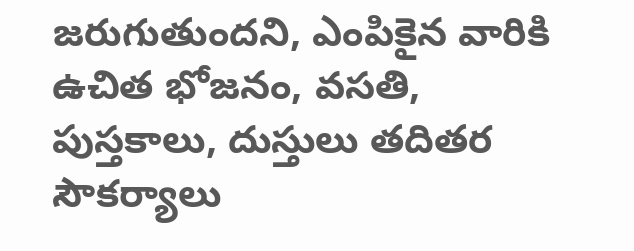జరుగుతుందని, ఎంపికైన వారికి ఉచిత భోజనం, వసతి, పుస్తకాలు, దుస్తులు తదితర సౌకర్యాలు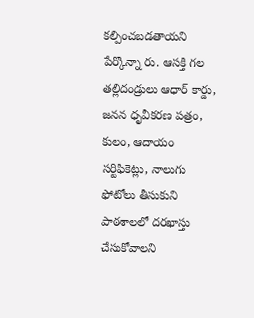కల్పించబడతాయని పేర్కొన్నా రు. ఆసక్తి గల తల్లిదండ్రులు ఆధార్ కార్డు, జనన ధృవీకరణ పత్రం, కులం, ఆదాయం సర్టిఫికెట్లు, నాలుగు ఫోటోలు తీసుకుని పాఠశాలలో దరఖాస్తు చేసుకోవాలని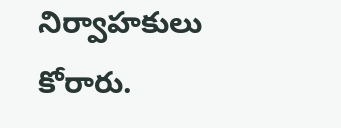నిర్వాహకులు కోరారు.